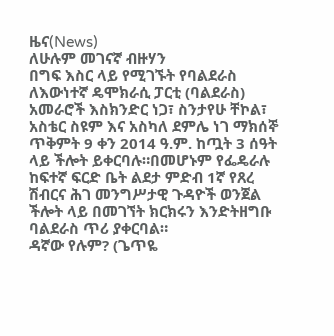ዜና(News)
ለሁሉም መገናኛ ብዙሃን
በግፍ እስር ላይ የሚገኙት የባልደራስ ለእውነተኛ ዴሞክራሲ ፓርቲ (ባልደራስ) አመራሮች እስክንድር ነጋ፣ ስንታየሁ ቸኮል፣ አስቴር ስዩም እና አስካለ ደምሌ ነገ ማክሰኞ ጥቅምት 9 ቀን 2014 ዓ.ም. ከጧት 3 ሰዓት ላይ ችሎት ይቀርባሉ።በመሆኑም የፌዴራሉ ከፍተኛ ፍርድ ቤት ልደታ ምድብ 1ኛ የጸረ ሽብርና ሕገ መንግሥታዊ ጉዳዮች ወንጀል ችሎት ላይ በመገኘት ክርክሩን እንድትዘግቡ ባልደራስ ጥሪ ያቀርባል።
ዳኛው የሉም? (ጌጥዬ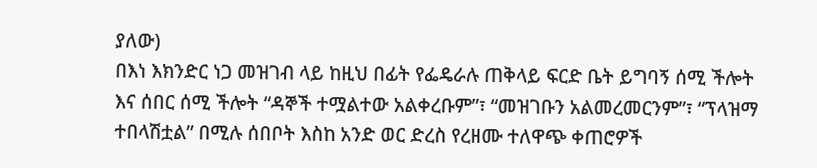ያለው)
በእነ እክንድር ነጋ መዝገብ ላይ ከዚህ በፊት የፌዴራሉ ጠቅላይ ፍርድ ቤት ይግባኝ ሰሚ ችሎት እና ሰበር ሰሚ ችሎት “ዳኞች ተሟልተው አልቀረቡም”፣ “መዝገቡን አልመረመርንም”፣ “ፕላዝማ ተበላሽቷል” በሚሉ ሰበቦት እስከ አንድ ወር ድረስ የረዘሙ ተለዋጭ ቀጠሮዎች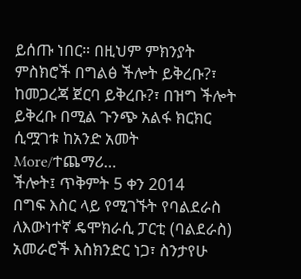ይሰጡ ነበር። በዚህም ምክንያት ምስክሮች በግልፅ ችሎት ይቅረቡ?፣ ከመጋረጃ ጀርባ ይቅረቡ?፣ በዝግ ችሎት ይቅረቡ በሚል ጉንጭ አልፋ ክርክር ሲሟገቱ ከአንድ አመት More/ተጨማሪ…
ችሎት፤ ጥቅምት 5 ቀን 2014
በግፍ እስር ላይ የሚገኙት የባልደራስ ለእውነተኛ ዴሞክራሲ ፓርቲ (ባልደራስ) አመራሮች እስክንድር ነጋ፣ ስንታየሁ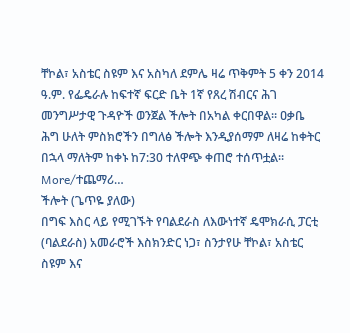ቸኮል፣ አስቴር ስዩም እና አስካለ ደምሌ ዛሬ ጥቅምት 5 ቀን 2014 ዓ.ም. የፌዴራሉ ከፍተኛ ፍርድ ቤት 1ኛ የጸረ ሽብርና ሕገ መንግሥታዊ ጉዳዮች ወንጀል ችሎት በአካል ቀርበዋል። ዐቃቤ ሕግ ሁለት ምስክሮችን በግለፅ ችሎት እንዲያሰማም ለዛሬ ከቀትር በኋላ ማለትም ከቀኑ ከ7:30 ተለዋጭ ቀጠሮ ተሰጥቷል። More/ተጨማሪ…
ችሎት (ጌጥዬ ያለው)
በግፍ እስር ላይ የሚገኙት የባልደራስ ለእውነተኛ ዴሞክራሲ ፓርቲ (ባልደራስ) አመራሮች እስክንድር ነጋ፣ ስንታየሁ ቸኮል፣ አስቴር ስዩም እና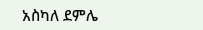አስካለ ደምሌ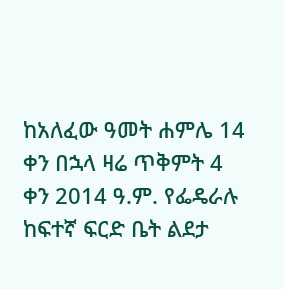ከአለፈው ዓመት ሐምሌ 14 ቀን በኋላ ዛሬ ጥቅምት 4 ቀን 2014 ዓ.ም. የፌዴራሉ ከፍተኛ ፍርድ ቤት ልደታ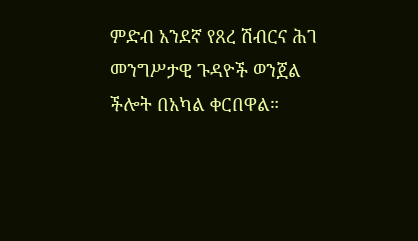ምድብ አንደኛ የጸረ ሽብርና ሕገ መንግሥታዊ ጉዳዮች ወንጀል ችሎት በአካል ቀርበዋል።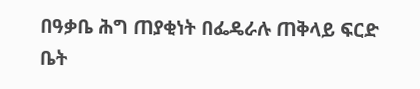በዓቃቤ ሕግ ጠያቂነት በፌዴራሉ ጠቅላይ ፍርድ ቤት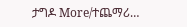ታግዶ More/ተጨማሪ…